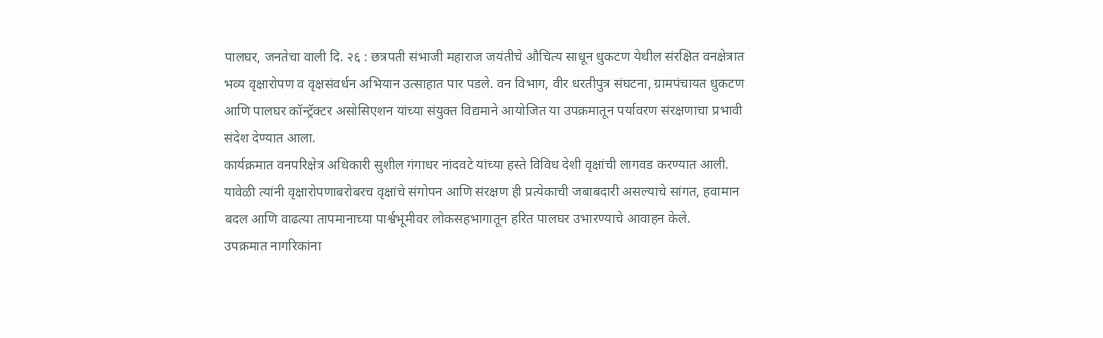पालघर, जनतेचा वाली दि. २६ : छत्रपती संभाजी महाराज जयंतीचे औचित्य साधून धुकटण येथील संरक्षित वनक्षेत्रात भव्य वृक्षारोपण व वृक्षसंवर्धन अभियान उत्साहात पार पडले. वन विभाग, वीर धरतीपुत्र संघटना, ग्रामपंचायत धुकटण आणि पालघर कॉन्ट्रॅक्टर असोसिएशन यांच्या संयुक्त विद्यमाने आयोजित या उपक्रमातून पर्यावरण संरक्षणाचा प्रभावी संदेश देण्यात आला.
कार्यक्रमात वनपरिक्षेत्र अधिकारी सुशील गंगाधर नांदवटे यांच्या हस्ते विविध देशी वृक्षांची लागवड करण्यात आली. यावेळी त्यांनी वृक्षारोपणाबरोबरच वृक्षांचे संगोपन आणि संरक्षण ही प्रत्येकाची जबाबदारी असल्याचे सांगत, हवामान बदल आणि वाढत्या तापमानाच्या पार्श्वभूमीवर लोकसहभागातून हरित पालघर उभारण्याचे आवाहन केले.
उपक्रमात नागरिकांना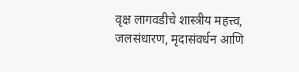वृक्ष लागवडीचे शास्त्रीय महत्त्व, जलसंधारण, मृदासंवर्धन आणि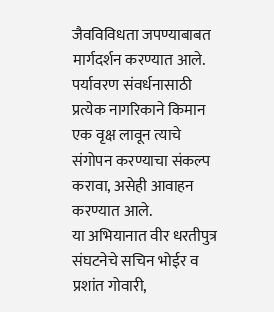जैवविविधता जपण्याबाबत मार्गदर्शन करण्यात आले. पर्यावरण संवर्धनासाठी प्रत्येक नागरिकाने किमान एक वृक्ष लावून त्याचे संगोपन करण्याचा संकल्प करावा, असेही आवाहन करण्यात आले.
या अभियानात वीर धरतीपुत्र संघटनेचे सचिन भोईर व प्रशांत गोवारी,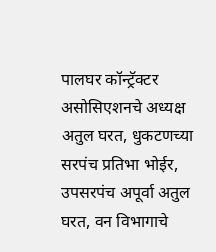पालघर कॉन्ट्रॅक्टर असोसिएशनचे अध्यक्ष अतुल घरत, धुकटणच्या सरपंच प्रतिभा भोईर, उपसरपंच अपूर्वा अतुल घरत, वन विभागाचे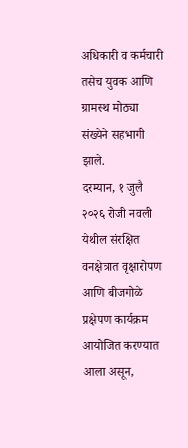अधिकारी व कर्मचारी तसेच युवक आणि ग्रामस्थ मोठ्या संख्येने सहभागी झाले.
दरम्यान, १ जुलै २०२६ रोजी नवली येथील संरक्षित वनक्षेत्रात वृक्षारोपण आणि बीजगोळे प्रक्षेपण कार्यक्रम आयोजित करण्यात आला असून,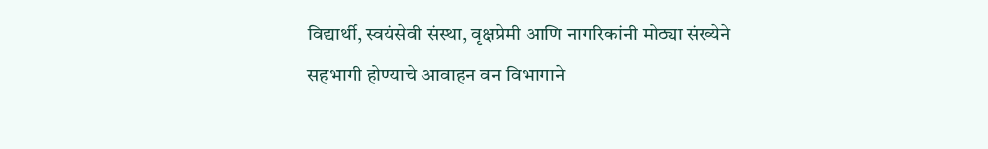विद्यार्थी, स्वयंसेवी संस्था, वृक्षप्रेमी आणि नागरिकांनी मोठ्या संख्येने सहभागी होण्याचे आवाहन वन विभागाने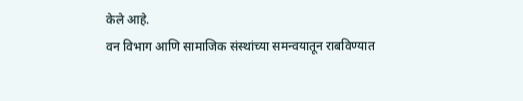केले आहे.
वन विभाग आणि सामाजिक संस्थांच्या समन्वयातून राबविण्यात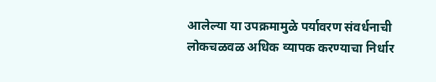आलेल्या या उपक्रमामुळे पर्यावरण संवर्धनाची लोकचळवळ अधिक व्यापक करण्याचा निर्धार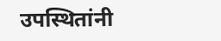उपस्थितांनी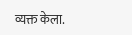व्यक्त केला.